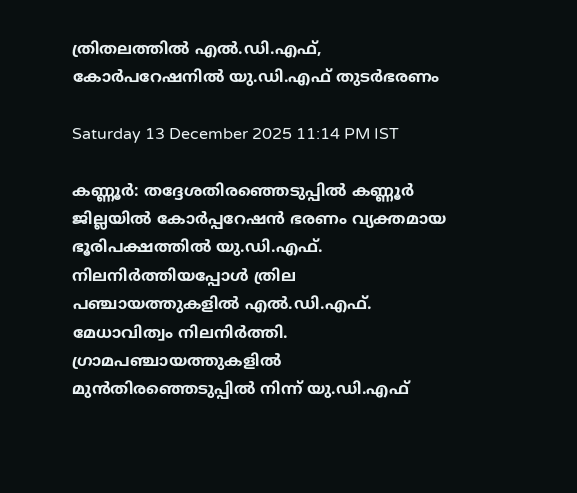ത്രിതലത്തിൽ എൽ.ഡി.എഫ്, കോർപറേഷനിൽ യു.ഡി.എഫ് തുടർഭരണം

Saturday 13 December 2025 11:14 PM IST

കണ്ണൂർ: തദ്ദേശതിരഞ്ഞെടുപ്പിൽ കണ്ണൂർ ജില്ലയിൽ കോർപ്പറേഷൻ ഭരണം വ്യക്തമായ ഭൂരിപക്ഷത്തിൽ യു.ഡി.എഫ്. നിലനിർത്തിയപ്പോൾ ത്രില പഞ്ചായത്തുകളിൽ എൽ.ഡി.എഫ്. മേധാവിത്വം നിലനിർത്തി. ഗ്രാമപഞ്ചായത്തുകളിൽ മുൻതിരഞ്ഞെടുപ്പിൽ നിന്ന് യു.ഡി.എഫ്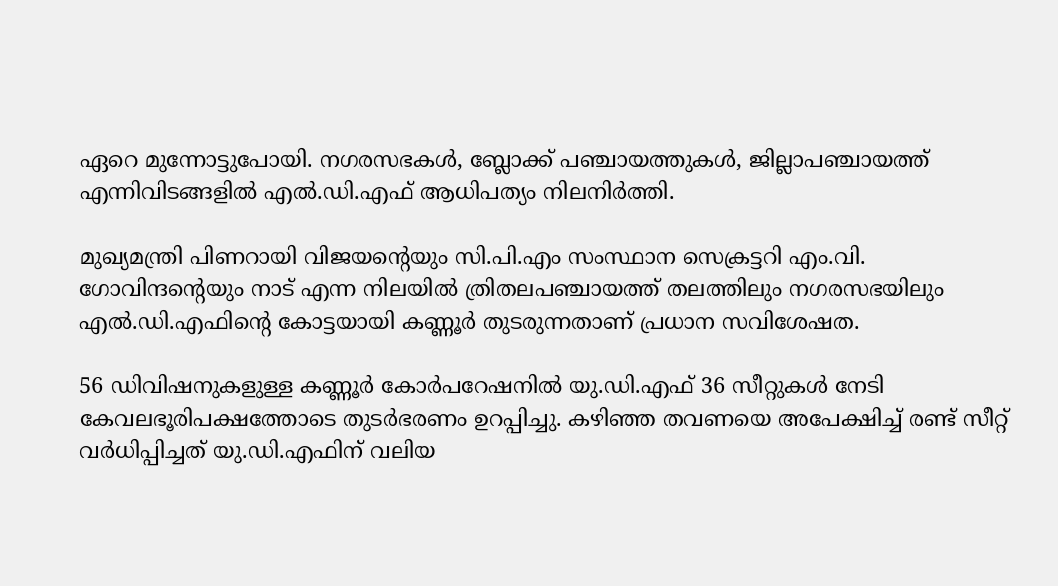ഏറെ മുന്നോട്ടുപോയി. നഗരസഭകൾ, ബ്ലോക്ക് പഞ്ചായത്തുകൾ, ജില്ലാപഞ്ചായത്ത് എന്നിവിടങ്ങളിൽ എൽ.ഡി.എഫ് ആധിപത്യം നിലനിർത്തി.

മുഖ്യമന്ത്രി പിണറായി വിജയന്റെയും സി.പി.എം സംസ്ഥാന സെക്രട്ടറി എം.വി. ഗോവിന്ദന്റെയും നാട് എന്ന നിലയിൽ ത്രിതലപഞ്ചായത്ത് തലത്തിലും നഗരസഭയിലും എൽ.ഡി.എഫിന്റെ കോട്ടയായി കണ്ണൂർ തുടരുന്നതാണ് പ്രധാന സവിശേഷത.

56 ഡിവിഷനുകളുള്ള കണ്ണൂർ കോർപറേഷനിൽ യു.ഡി.എഫ് 36 സീറ്റുകൾ നേടി കേവലഭൂരിപക്ഷത്തോടെ തുടർഭരണം ഉറപ്പിച്ചു. കഴിഞ്ഞ തവണയെ അപേക്ഷിച്ച് രണ്ട് സീറ്റ് വർധിപ്പിച്ചത് യു.ഡി.എഫിന് വലിയ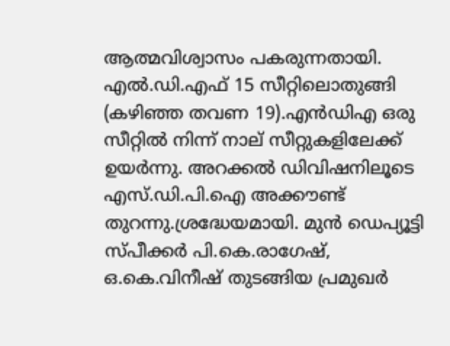ആത്മവിശ്വാസം പകരുന്നതായി. എൽ.ഡി.എഫ് 15 സീറ്റിലൊതുങ്ങി (കഴിഞ്ഞ തവണ 19).എൻഡിഎ ഒരു സീറ്റിൽ നിന്ന് നാല് സീറ്റുകളിലേക്ക് ഉയർന്നു. അറക്കൽ ഡിവിഷനിലൂടെ എസ്.ഡി.പി.ഐ അക്കൗണ്ട് തുറന്നു.ശ്രദ്ധേയമായി. മുൻ ഡെപ്യൂട്ടി സ്പീക്കർ പി.കെ.രാഗേഷ്, ഒ.കെ.വിനീഷ് തുടങ്ങിയ പ്രമുഖർ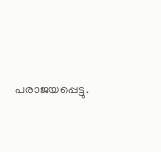പരാജയപ്പെട്ടു.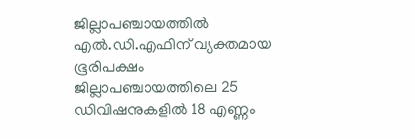ജില്ലാപഞ്ചായത്തിൽ എൽ.ഡി.എഫിന് വ്യക്തമായ ഭൂരിപക്ഷം ജില്ലാപഞ്ചായത്തിലെ 25 ഡിവിഷനുകളിൽ 18 എണ്ണം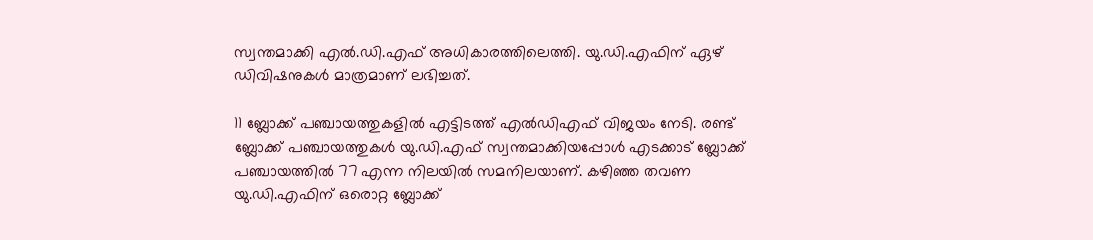സ്വന്തമാക്കി എൽ.ഡി.എഫ് അധികാരത്തിലെത്തി. യു.ഡി.എഫിന് ഏഴ് ഡിവിഷനുകൾ മാത്രമാണ് ലഭിച്ചത്.

11 ബ്ലോക്ക് പഞ്ചായത്തുകളിൽ എട്ടിടത്ത് എൽഡിഎഫ് വിജയം നേടി. രണ്ട് ബ്ലോക്ക് പഞ്ചായത്തുകൾ യു.ഡി.എഫ് സ്വന്തമാക്കിയപ്പോൾ എടക്കാട് ബ്ലോക്ക് പഞ്ചായത്തിൽ 77 എന്ന നിലയിൽ സമനിലയാണ്. കഴിഞ്ഞ തവണ യു.ഡി.എഫിന് ഒരൊറ്റ ബ്ലോക്ക്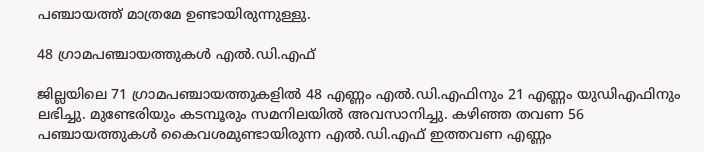പഞ്ചായത്ത് മാത്രമേ ഉണ്ടായിരുന്നുള്ളു.

48 ഗ്രാമപഞ്ചായത്തുകൾ എൽ.ഡി.എഫ്

ജില്ലയിലെ 71 ഗ്രാമപഞ്ചായത്തുകളിൽ 48 എണ്ണം എൽ.ഡി.എഫിനും 21 എണ്ണം യുഡിഎഫിനും ലഭിച്ചു. മുണ്ടേരിയും കടമ്പൂരും സമനിലയിൽ അവസാനിച്ചു. കഴിഞ്ഞ തവണ 56 പഞ്ചായത്തുകൾ കൈവശമുണ്ടായിരുന്ന എൽ.ഡി.എഫ് ഇത്തവണ എണ്ണം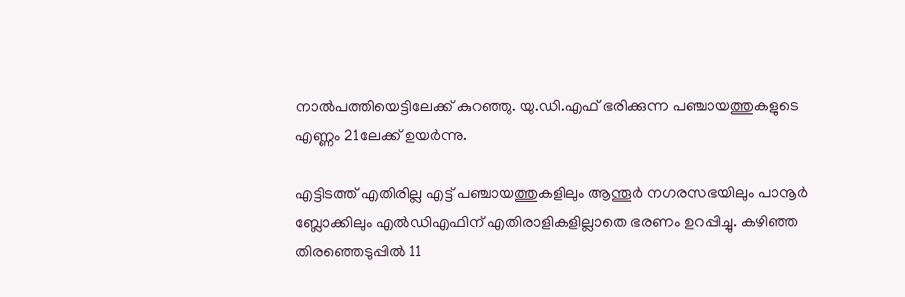നാൽപത്തിയെട്ടിലേക്ക് കുറഞ്ഞു. യു.ഡി.എഫ് ഭരിക്കുന്ന പഞ്ചായത്തുകളുടെ എണ്ണം 21ലേക്ക് ഉയർ‌ന്നു.

എട്ടിടത്ത് എതിരില്ല എട്ട് പഞ്ചായത്തുകളിലും ആന്തൂർ നഗരസഭയിലും പാനൂർ ബ്ലോക്കിലും എൽഡിഎഫിന് എതിരാളികളില്ലാതെ ഭരണം ഉറപ്പിച്ചു. കഴിഞ്ഞ തിരഞ്ഞെടുപ്പിൽ 11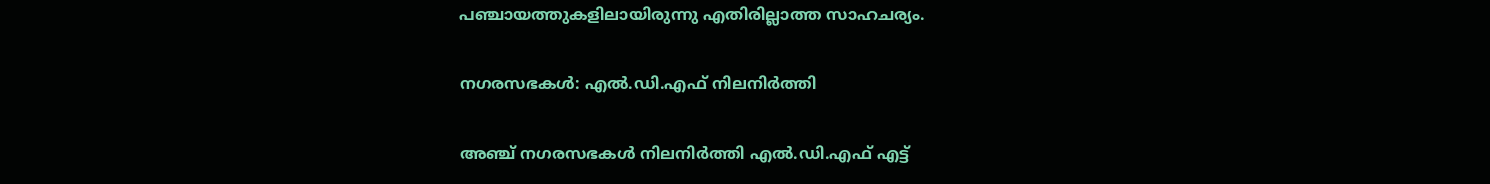പഞ്ചായത്തുകളിലായിരുന്നു എതിരില്ലാത്ത സാഹചര്യം.

നഗരസഭകൾ: എൽ.ഡി.എഫ് നിലനിർത്തി

അഞ്ച് നഗരസഭകൾ നിലനിർത്തി എൽ.ഡി.എഫ് എട്ട്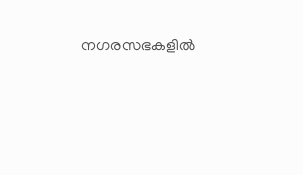നഗരസഭകളിൽ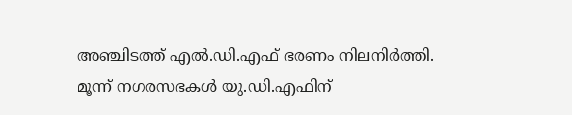അഞ്ചിടത്ത് എൽ.ഡി.എഫ് ഭരണം നിലനിർത്തി. മൂന്ന് നഗരസഭകൾ യു.ഡി.എഫിന്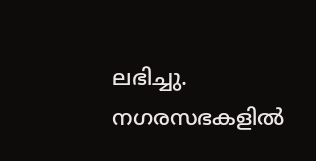ലഭിച്ചു. നഗരസഭകളിൽ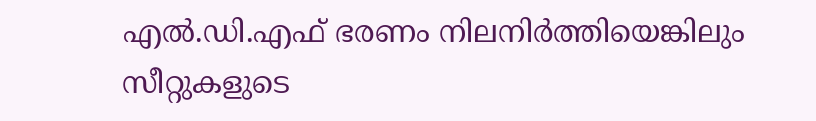എൽ.ഡി.എഫ് ഭരണം നിലനിർത്തിയെങ്കിലും സീറ്റുകളുടെ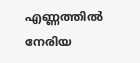എണ്ണത്തിൽ നേരിയ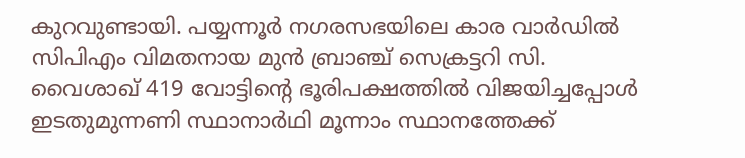കുറവുണ്ടായി. പയ്യന്നൂർ നഗരസഭയിലെ കാര വാർഡിൽ സിപിഎം വിമതനായ മുൻ ബ്രാഞ്ച് സെക്രട്ടറി സി. വൈശാഖ് 419 വോട്ടിന്റെ ഭൂരിപക്ഷത്തിൽ വിജയിച്ചപ്പോൾ ഇടതുമുന്നണി സ്ഥാനാർഥി മൂന്നാം സ്ഥാനത്തേക്ക്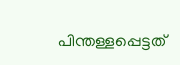പിന്തള്ളപ്പെട്ടത്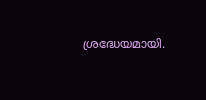ശ്രദ്ധേയമായി.